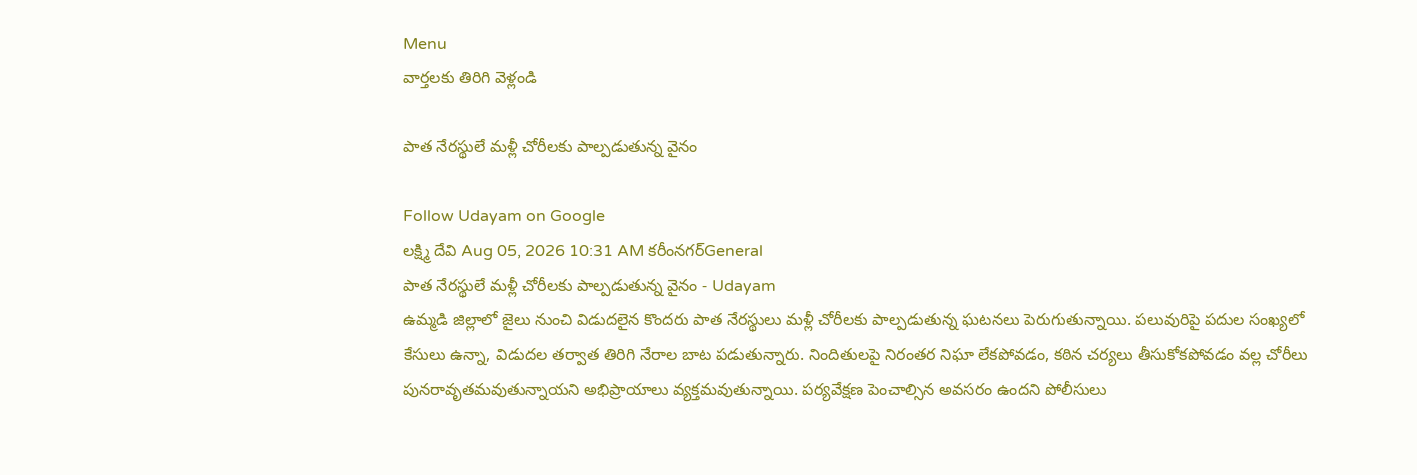Menu
వార్తలకు తిరిగి వెళ్లండి

పాత నేరస్థులే మళ్లీ చోరీలకు పాల్పడుతున్న వైనం

Follow Udayam on Google
లక్ష్మి దేవి Aug 05, 2026 10:31 AM కరీంనగర్General
పాత నేరస్థులే మళ్లీ చోరీలకు పాల్పడుతున్న వైనం - Udayam
ఉమ్మడి జిల్లాలో జైలు నుంచి విడుదలైన కొందరు పాత నేరస్థులు మళ్లీ చోరీలకు పాల్పడుతున్న ఘటనలు పెరుగుతున్నాయి. పలువురిపై పదుల సంఖ్యలో కేసులు ఉన్నా, విడుదల తర్వాత తిరిగి నేరాల బాట పడుతున్నారు. నిందితులపై నిరంతర నిఘా లేకపోవడం, కఠిన చర్యలు తీసుకోకపోవడం వల్ల చోరీలు పునరావృతమవుతున్నాయని అభిప్రాయాలు వ్యక్తమవుతున్నాయి. పర్యవేక్షణ పెంచాల్సిన అవసరం ఉందని పోలీసులు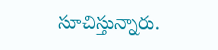సూచిస్తున్నారు.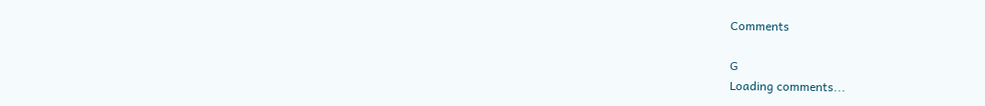Comments

G
Loading comments...